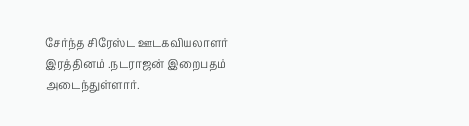சேர்ந்த சிரேஸ்ட ஊடகவியலாளர் இரத்தினம் .நடராஜன் இறைபதம் அடைந்துள்ளார்.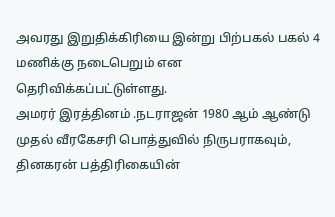அவரது இறுதிக்கிரியை இன்று பிற்பகல் பகல் 4 மணிக்கு நடைபெறும் என தெரிவிக்கப்பட்டுள்ளது.
அமரர் இரத்தினம் .நடராஜன் 1980 ஆம் ஆண்டு முதல் வீரகேசரி பொத்துவில் நிருபராகவும், தினகரன் பத்திரிகையின்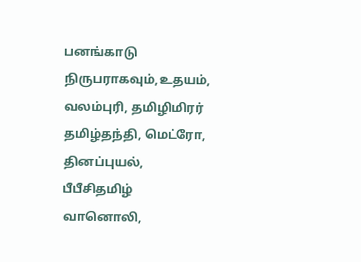பனங்காடு நிருபராகவும்,உதயம், வலம்புரி, தமிழிமிரர் தமிழ்தந்தி, மெட்ரோ, தினப்புயல், பீபீசிதமிழ் வானொலி,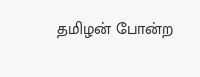தமிழன் போன்ற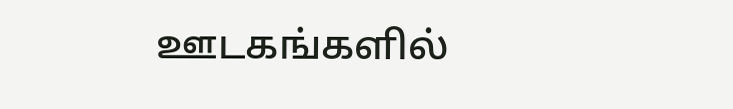ஊடகங்களில்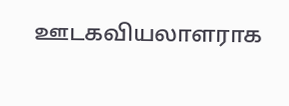ஊடகவியலாளராக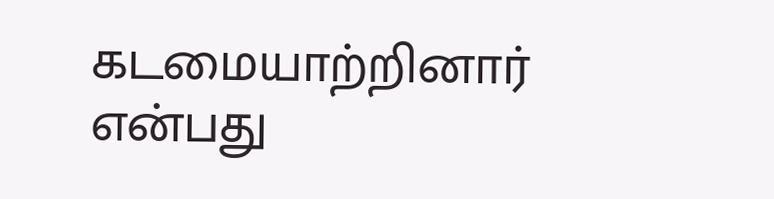கடமையாற்றினார் என்பது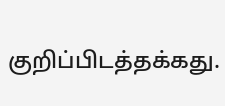குறிப்பிடத்தக்கது.